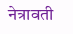नेत्रावती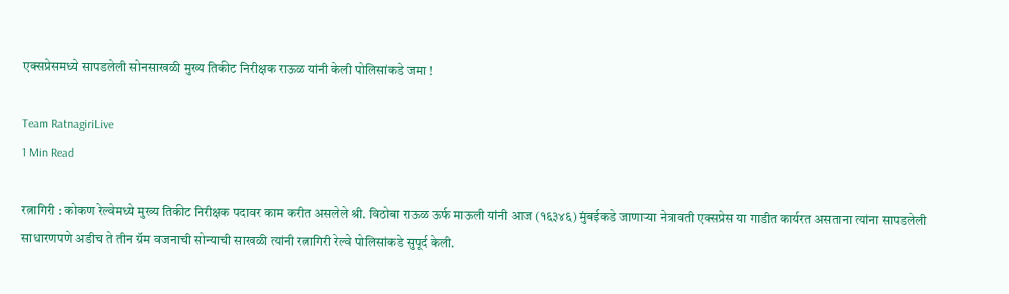एक्सप्रेसमध्ये सापडलेली सोनसाखळी मुख्य तिकीट निरीक्षक राऊळ यांनी केली पोलिसांकडे जमा !

Team RatnagiriLive
1 Min Read

रत्नागिरी : कोकण रेल्वेमध्ये मुख्य तिकीट निरीक्षक पदावर काम करीत असलेले श्री. विठोबा राऊळ ऊर्फ माऊली यांनी आज (१६३४६) मुंबईकडे जाणाऱ्या नेत्रावती एक्सप्रेस या गाडीत कार्यरत असताना त्यांना सापडलेली साधारणपणे अडीच ते तीन ग्रॅम वजनाची सोन्याची साखळी त्यांनी रत्नागिरी रेल्वे पोलिसांकडे सुपूर्द केली.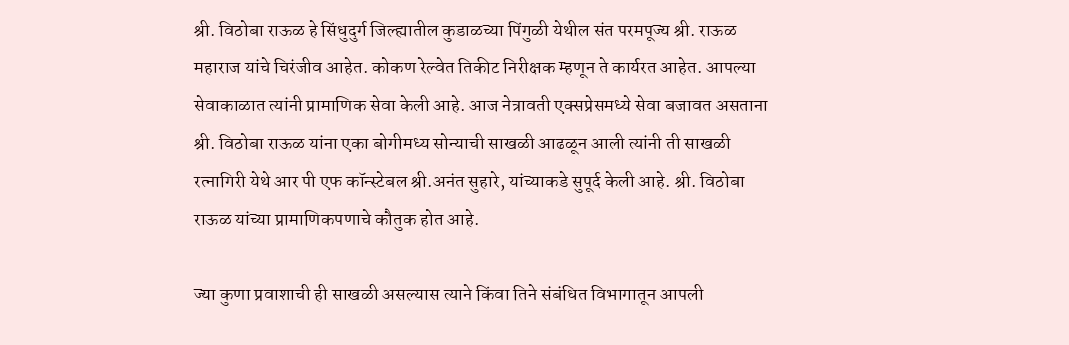श्री. विठोबा राऊळ हे सिंधुदुर्ग जिल्ह्यातील कुडाळच्या पिंगुळी येथील संत परमपूज्य श्री. राऊळ महाराज यांचे चिरंजीव आहेत. कोकण रेल्वेत तिकीट निरीक्षक म्हणून ते कार्यरत आहेत. आपल्या सेवाकाळात त्यांनी प्रामाणिक सेवा केली आहे. आज नेत्रावती एक्सप्रेसमध्ये सेवा बजावत असताना श्री. विठोबा राऊळ यांना एका बोगीमध्य सोन्याची साखळी आढळून आली त्यांनी ती साखळी रत्नागिरी येथे आर पी एफ कॉन्स्टेबल श्री.अनंत सुहारे, यांच्याकडे सुपूर्द केली आहे. श्री. विठोबा राऊळ यांच्या प्रामाणिकपणाचे कौतुक होत आहे.

ज्या कुणा प्रवाशाची ही साखळी असल्यास त्याने किंवा तिने संबंधित विभागातून आपली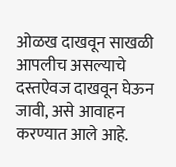ओळख दाखवून साखळी आपलीच असल्याचे दस्तऐवज दाखवून घेऊन जावी, असे आवाहन करण्यात आले आहे.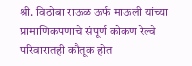श्री. विठोबा राऊळ ऊर्फ माऊली यांच्या प्रामाणिकपणाचे संपूर्ण कोकण रेल्वे परिवारातही कौतूक होत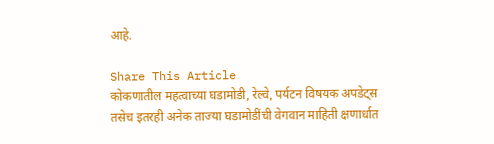आहे.

Share This Article
कोकणातील महत्वाच्या घडामोडी, रेल्वे, पर्यटन विषयक अपडेट्स तसेच इतरही अनेक ताज्या घडामोडींची वेगवान माहिती क्षणार्धात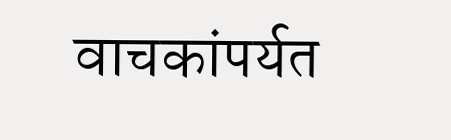वाचकांपर्यत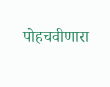पोहचवीणारा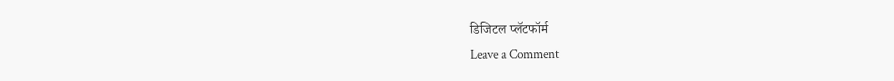डिजिटल प्लॅटफॉर्म
Leave a Comment